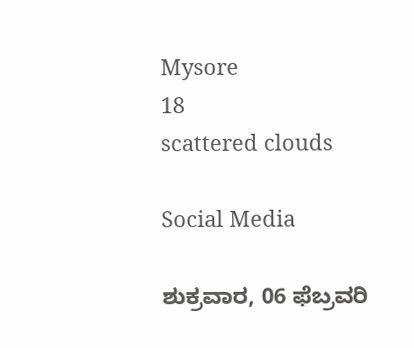Mysore
18
scattered clouds

Social Media

ಶುಕ್ರವಾರ, 06 ಫೆಬ್ರವರಿ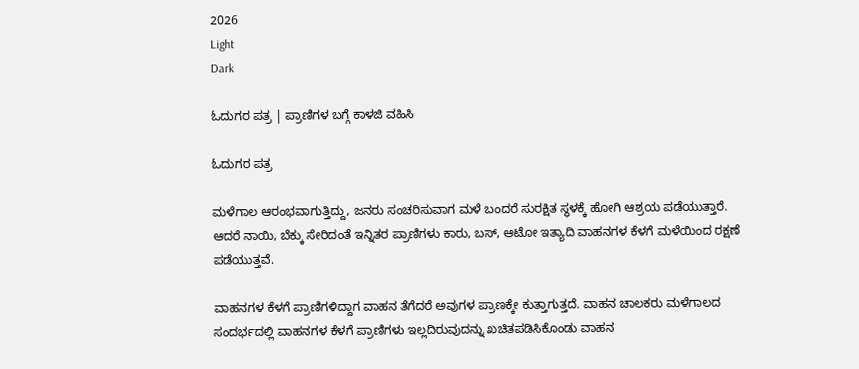2026
Light
Dark

ಓದುಗರ ಪತ್ರ | ಪ್ರಾಣಿಗಳ ಬಗ್ಗೆ ಕಾಳಜಿ ವಹಿಸಿ

ಓದುಗರ ಪತ್ರ

ಮಳೆಗಾಲ ಆರಂಭವಾಗುತ್ತಿದ್ದು, ಜನರು ಸಂಚರಿಸುವಾಗ ಮಳೆ ಬಂದರೆ ಸುರಕ್ಷಿತ ಸ್ಥಳಕ್ಕೆ ಹೋಗಿ ಆಶ್ರಯ ಪಡೆಯುತ್ತಾರೆ. ಆದರೆ ನಾಯಿ, ಬೆಕ್ಕು ಸೇರಿದಂತೆ ಇನ್ನಿತರ ಪ್ರಾಣಿಗಳು ಕಾರು, ಬಸ್, ಆಟೋ ಇತ್ಯಾದಿ ವಾಹನಗಳ ಕೆಳಗೆ ಮಳೆಯಿಂದ ರಕ್ಷಣೆ ಪಡೆಯುತ್ತವೆ.

ವಾಹನಗಳ ಕೆಳಗೆ ಪ್ರಾಣಿಗಳಿದ್ದಾಗ ವಾಹನ ತೆಗೆದರೆ ಅವುಗಳ ಪ್ರಾಣಕ್ಕೇ ಕುತ್ತಾಗುತ್ತದೆ. ವಾಹನ ಚಾಲಕರು ಮಳೆಗಾಲದ ಸಂದರ್ಭದಲ್ಲಿ ವಾಹನಗಳ ಕೆಳಗೆ ಪ್ರಾಣಿಗಳು ಇಲ್ಲದಿರುವುದನ್ನು ಖಚಿತಪಡಿಸಿಕೊಂಡು ವಾಹನ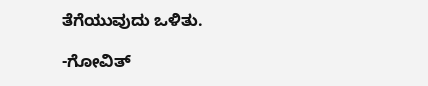ತೆಗೆಯುವುದು ಒಳಿತು.

-ಗೋವಿತ್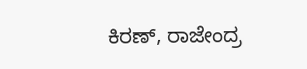ಕಿರಣ್, ರಾಜೇಂದ್ರ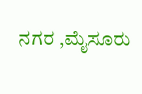ನಗರ ,ಮೈಸೂರು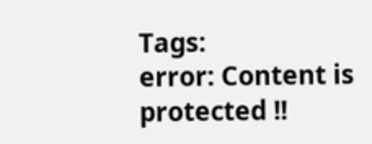Tags:
error: Content is protected !!